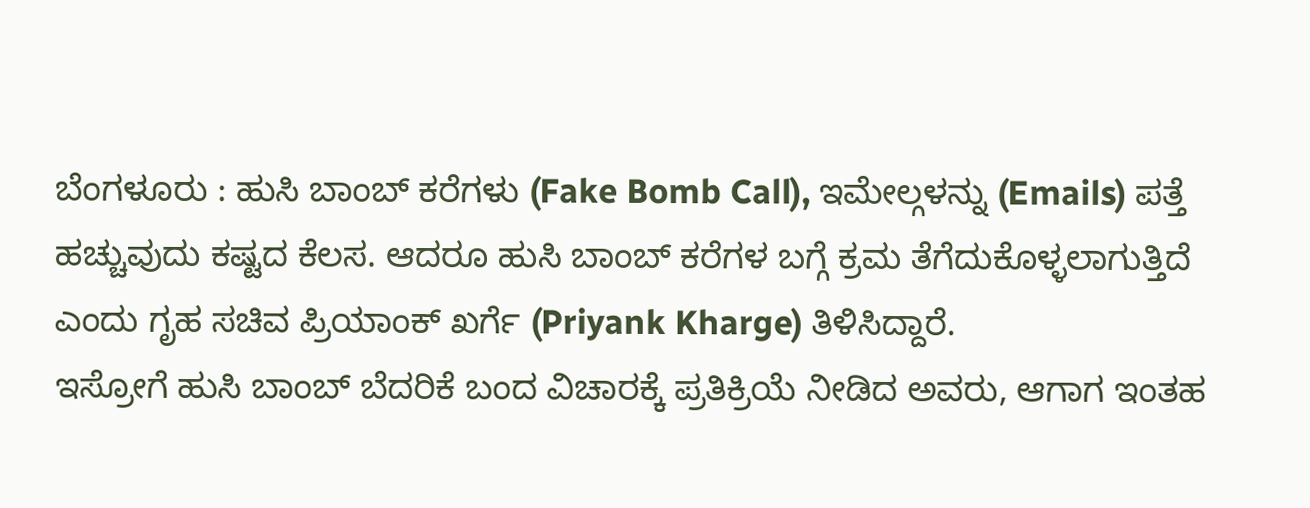ಬೆಂಗಳೂರು : ಹುಸಿ ಬಾಂಬ್ ಕರೆಗಳು (Fake Bomb Call), ಇಮೇಲ್ಗಳನ್ನು (Emails) ಪತ್ತೆ ಹಚ್ಚುವುದು ಕಷ್ಟದ ಕೆಲಸ. ಆದರೂ ಹುಸಿ ಬಾಂಬ್ ಕರೆಗಳ ಬಗ್ಗೆ ಕ್ರಮ ತೆಗೆದುಕೊಳ್ಳಲಾಗುತ್ತಿದೆ ಎಂದು ಗೃಹ ಸಚಿವ ಪ್ರಿಯಾಂಕ್ ಖರ್ಗೆ (Priyank Kharge) ತಿಳಿಸಿದ್ದಾರೆ.
ಇಸ್ರೋಗೆ ಹುಸಿ ಬಾಂಬ್ ಬೆದರಿಕೆ ಬಂದ ವಿಚಾರಕ್ಕೆ ಪ್ರತಿಕ್ರಿಯೆ ನೀಡಿದ ಅವರು, ಆಗಾಗ ಇಂತಹ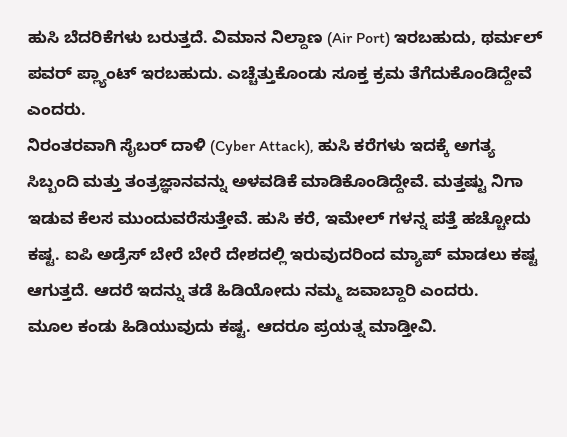ಹುಸಿ ಬೆದರಿಕೆಗಳು ಬರುತ್ತದೆ. ವಿಮಾನ ನಿಲ್ದಾಣ (Air Port) ಇರಬಹುದು, ಥರ್ಮಲ್ ಪವರ್ ಪ್ಲ್ಯಾಂಟ್ ಇರಬಹುದು. ಎಚ್ಚೆತ್ತುಕೊಂಡು ಸೂಕ್ತ ಕ್ರಮ ತೆಗೆದುಕೊಂಡಿದ್ದೇವೆ ಎಂದರು.
ನಿರಂತರವಾಗಿ ಸೈಬರ್ ದಾಳಿ (Cyber Attack), ಹುಸಿ ಕರೆಗಳು ಇದಕ್ಕೆ ಅಗತ್ಯ ಸಿಬ್ಬಂದಿ ಮತ್ತು ತಂತ್ರಜ್ಞಾನವನ್ನು ಅಳವಡಿಕೆ ಮಾಡಿಕೊಂಡಿದ್ದೇವೆ. ಮತ್ತಷ್ಟು ನಿಗಾ ಇಡುವ ಕೆಲಸ ಮುಂದುವರೆಸುತ್ತೇವೆ. ಹುಸಿ ಕರೆ, ಇಮೇಲ್ ಗಳನ್ನ ಪತ್ತೆ ಹಚ್ಚೋದು ಕಷ್ಟ. ಐಪಿ ಅಡ್ರೆಸ್ ಬೇರೆ ಬೇರೆ ದೇಶದಲ್ಲಿ ಇರುವುದರಿಂದ ಮ್ಯಾಪ್ ಮಾಡಲು ಕಷ್ಟ ಆಗುತ್ತದೆ. ಆದರೆ ಇದನ್ನು ತಡೆ ಹಿಡಿಯೋದು ನಮ್ಮ ಜವಾಬ್ದಾರಿ ಎಂದರು.
ಮೂಲ ಕಂಡು ಹಿಡಿಯುವುದು ಕಷ್ಟ. ಆದರೂ ಪ್ರಯತ್ನ ಮಾಡ್ತೀವಿ.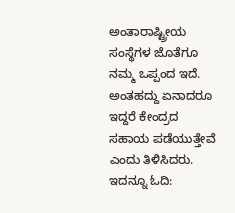ಅಂತಾರಾಷ್ಟ್ರೀಯ ಸಂಸ್ಥೆಗಳ ಜೊತೆಗೂ ನಮ್ಮ ಒಪ್ಪಂದ ಇದೆ. ಅಂತಹದ್ದು ಏನಾದರೂ ಇದ್ದರೆ ಕೇಂದ್ರದ ಸಹಾಯ ಪಡೆಯುತ್ತೇವೆ ಎಂದು ತಿಳಿಸಿದರು. ಇದನ್ನೂ ಓದಿ: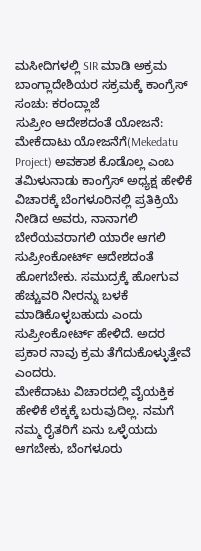ಮಸೀದಿಗಳಲ್ಲಿ SIR ಮಾಡಿ ಅಕ್ರಮ ಬಾಂಗ್ಲಾದೇಶಿಯರ ಸಕ್ರಮಕ್ಕೆ ಕಾಂಗ್ರೆಸ್ ಸಂಚು: ಕರಂದ್ಲಾಜೆ
ಸುಪ್ರೀಂ ಆದೇಶದಂತೆ ಯೋಜನೆ:
ಮೇಕೆದಾಟು ಯೋಜನೆಗೆ(Mekedatu Project) ಅವಕಾಶ ಕೊಡೊಲ್ಲ ಎಂಬ ತಮಿಳುನಾಡು ಕಾಂಗ್ರೆಸ್ ಅಧ್ಯಕ್ಷ ಹೇಳಿಕೆ ವಿಚಾರಕ್ಕೆ ಬೆಂಗಳೂರಿನಲ್ಲಿ ಪ್ರತಿಕ್ರಿಯೆ ನೀಡಿದ ಅವರು, ನಾನಾಗಲಿ ಬೇರೆಯವರಾಗಲಿ ಯಾರೇ ಆಗಲಿ ಸುಪ್ರೀಂಕೋರ್ಟ್ ಆದೇಶದಂತೆ ಹೋಗಬೇಕು. ಸಮುದ್ರಕ್ಕೆ ಹೋಗುವ ಹೆಚ್ಚುವರಿ ನೀರನ್ನು ಬಳಕೆ ಮಾಡಿಕೊಳ್ಳಬಹುದು ಎಂದು ಸುಪ್ರೀಂಕೋರ್ಟ್ ಹೇಳಿದೆ. ಅದರ ಪ್ರಕಾರ ನಾವು ಕ್ರಮ ತೆಗೆದುಕೊಳ್ಳುತ್ತೇವೆ ಎಂದರು.
ಮೇಕೆದಾಟು ವಿಚಾರದಲ್ಲಿ ವೈಯಕ್ತಿಕ ಹೇಳಿಕೆ ಲೆಕ್ಕಕ್ಕೆ ಬರುವುದಿಲ್ಲ. ನಮಗೆ ನಮ್ಮ ರೈತರಿಗೆ ಏನು ಒಳ್ಳೆಯದು ಆಗಬೇಕು, ಬೆಂಗಳೂರು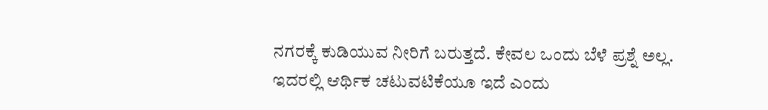ನಗರಕ್ಕೆ ಕುಡಿಯುವ ನೀರಿಗೆ ಬರುತ್ತದೆ. ಕೇವಲ ಒಂದು ಬೆಳೆ ಪ್ರಶ್ನೆ ಅಲ್ಲ. ಇದರಲ್ಲಿ ಆರ್ಥಿಕ ಚಟುವಟಿಕೆಯೂ ಇದೆ ಎಂದು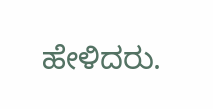ಹೇಳಿದರು.